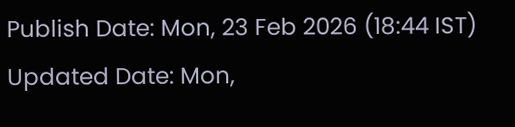Publish Date: Mon, 23 Feb 2026 (18:44 IST)
Updated Date: Mon,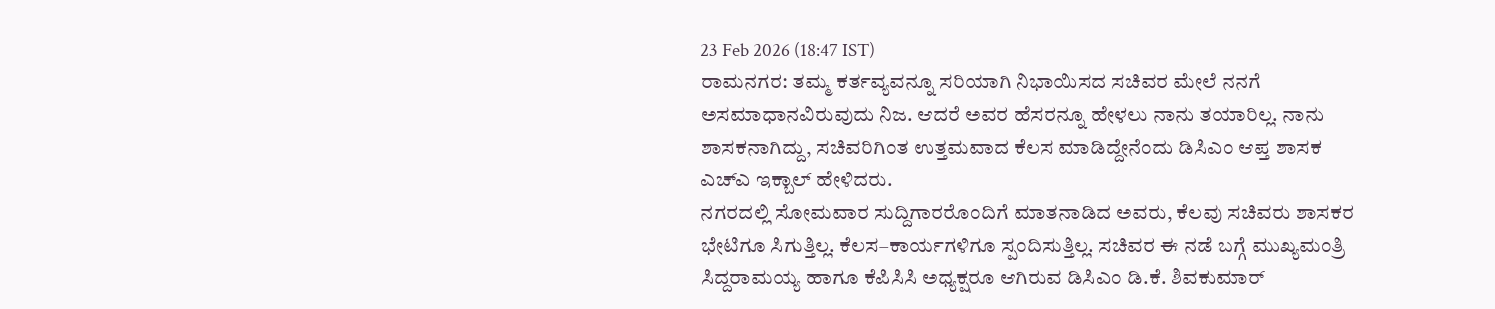23 Feb 2026 (18:47 IST)
ರಾಮನಗರ: ತಮ್ಮ ಕರ್ತವ್ಯವನ್ನೂ ಸರಿಯಾಗಿ ನಿಭಾಯಿಸದ ಸಚಿವರ ಮೇಲೆ ನನಗೆ ಅಸಮಾಧಾನವಿರುವುದು ನಿಜ. ಆದರೆ ಅವರ ಹೆಸರನ್ನೂ ಹೇಳಲು ನಾನು ತಯಾರಿಲ್ಲ. ನಾನು ಶಾಸಕನಾಗಿದ್ದು, ಸಚಿವರಿಗಿಂತ ಉತ್ತಮವಾದ ಕೆಲಸ ಮಾಡಿದ್ದೇನೆಂದು ಡಿಸಿಎಂ ಆಪ್ತ ಶಾಸಕ ಎಚ್ಎ ಇಕ್ಬಾಲ್ ಹೇಳಿದರು.
ನಗರದಲ್ಲಿ ಸೋಮವಾರ ಸುದ್ದಿಗಾರರೊಂದಿಗೆ ಮಾತನಾಡಿದ ಅವರು, ಕೆಲವು ಸಚಿವರು ಶಾಸಕರ ಭೇಟಿಗೂ ಸಿಗುತ್ತಿಲ್ಲ. ಕೆಲಸ–ಕಾರ್ಯಗಳಿಗೂ ಸ್ಪಂದಿಸುತ್ತಿಲ್ಲ. ಸಚಿವರ ಈ ನಡೆ ಬಗ್ಗೆ ಮುಖ್ಯಮಂತ್ರಿ ಸಿದ್ದರಾಮಯ್ಯ ಹಾಗೂ ಕೆಪಿಸಿಸಿ ಅಧ್ಯಕ್ಷರೂ ಆಗಿರುವ ಡಿಸಿಎಂ ಡಿ.ಕೆ. ಶಿವಕುಮಾರ್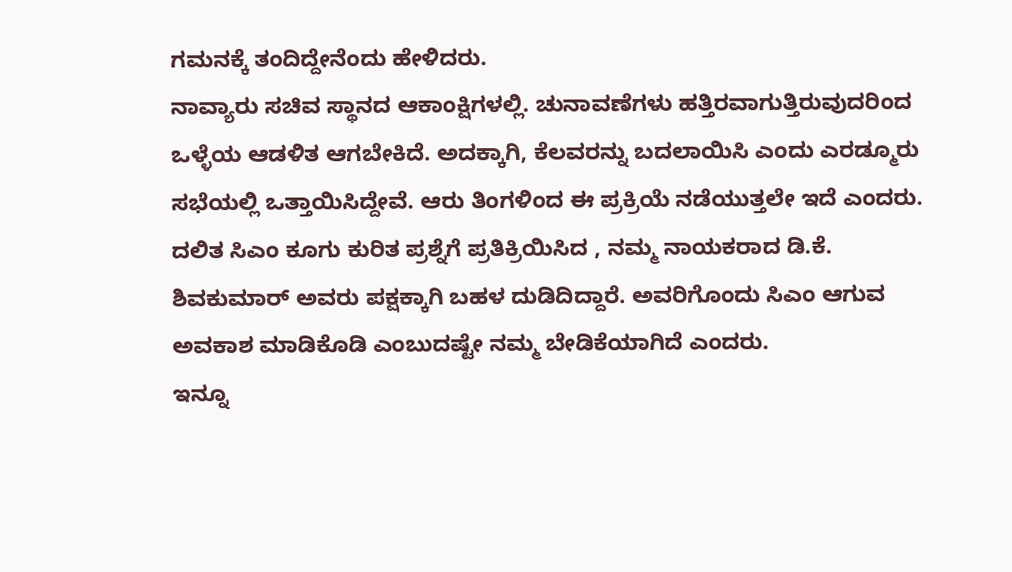ಗಮನಕ್ಕೆ ತಂದಿದ್ದೇನೆಂದು ಹೇಳಿದರು.
ನಾವ್ಯಾರು ಸಚಿವ ಸ್ಥಾನದ ಆಕಾಂಕ್ಷಿಗಳಲ್ಲಿ. ಚುನಾವಣೆಗಳು ಹತ್ತಿರವಾಗುತ್ತಿರುವುದರಿಂದ ಒಳ್ಳೆಯ ಆಡಳಿತ ಆಗಬೇಕಿದೆ. ಅದಕ್ಕಾಗಿ, ಕೆಲವರನ್ನು ಬದಲಾಯಿಸಿ ಎಂದು ಎರಡ್ಮೂರು ಸಭೆಯಲ್ಲಿ ಒತ್ತಾಯಿಸಿದ್ದೇವೆ. ಆರು ತಿಂಗಳಿಂದ ಈ ಪ್ರಕ್ರಿಯೆ ನಡೆಯುತ್ತಲೇ ಇದೆ ಎಂದರು.
ದಲಿತ ಸಿಎಂ ಕೂಗು ಕುರಿತ ಪ್ರಶ್ನೆಗೆ ಪ್ರತಿಕ್ರಿಯಿಸಿದ , ನಮ್ಮ ನಾಯಕರಾದ ಡಿ.ಕೆ. ಶಿವಕುಮಾರ್ ಅವರು ಪಕ್ಷಕ್ಕಾಗಿ ಬಹಳ ದುಡಿದಿದ್ದಾರೆ. ಅವರಿಗೊಂದು ಸಿಎಂ ಆಗುವ ಅವಕಾಶ ಮಾಡಿಕೊಡಿ ಎಂಬುದಷ್ಟೇ ನಮ್ಮ ಬೇಡಿಕೆಯಾಗಿದೆ ಎಂದರು.
ಇನ್ನೂ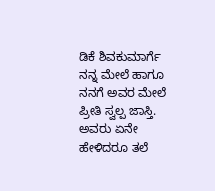ಡಿಕೆ ಶಿವಕುಮಾರ್ಗೆ ನನ್ನ ಮೇಲೆ ಹಾಗೂ ನನಗೆ ಅವರ ಮೇಲೆ ಪ್ರೀತಿ ಸ್ವಲ್ಪ ಜಾಸ್ತಿ. ಅವರು ಏನೇ ಹೇಳಿದರೂ ತಲೆ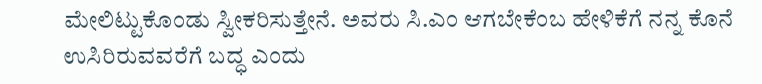ಮೇಲಿಟ್ಟುಕೊಂಡು ಸ್ವೀಕರಿಸುತ್ತೇನೆ. ಅವರು ಸಿ.ಎಂ ಆಗಬೇಕೆಂಬ ಹೇಳಿಕೆಗೆ ನನ್ನ ಕೊನೆ ಉಸಿರಿರುವವರೆಗೆ ಬದ್ಧ ಎಂದು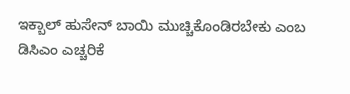ಇಕ್ಬಾಲ್ ಹುಸೇನ್ ಬಾಯಿ ಮುಚ್ಚಿಕೊಂಡಿರಬೇಕು ಎಂಬ ಡಿಸಿಎಂ ಎಚ್ಚರಿಕೆ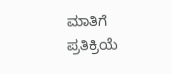ಮಾತಿಗೆ ಪ್ರತಿಕ್ರಿಯೆ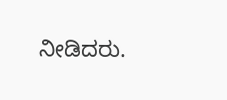ನೀಡಿದರು.